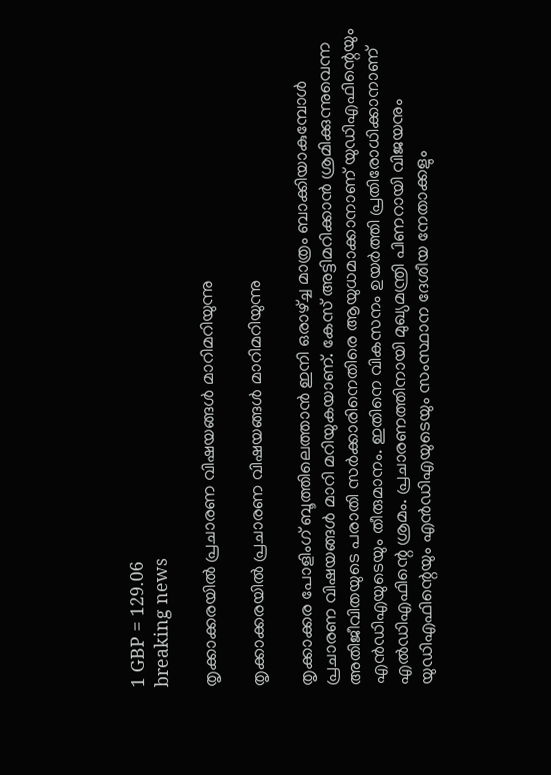1 GBP = 129.06
breaking news

തൃക്കാക്കരയിൽ പ്രചാരണ വിഷയങ്ങൾ മാറിമറിയുന്നു

തൃക്കാക്കരയിൽ പ്രചാരണ വിഷയങ്ങൾ മാറിമറിയുന്നു

തൃക്കാക്കര പോളിംഗ് ബൂത്തിലെത്താൻ ഇനി ഒരാഴ്ച്ച മാത്രം ബാക്കിയാകുമ്പോൾ പ്രചാരണ വിഷയങ്ങൾ മാറി മറിയുകയാണ്. കേസ് അട്ടിമറിക്കാൻ ശ്രമിക്കുന്നുവെന്ന അതിജീവിതയുടെ പരാതി സർക്കാരിനെതിരെ ആയുധമാക്കാനാണ് യുഡിഎഫിന്റെയും എൻഡിഎയുടെയും തീരുമാനം. ഇതിനെ വികസനം ഉയർത്തി പ്രതിരോധിക്കാനാണ് എൽഡിഎഫിന്റെ ശ്രമം. പ്രചാരണത്തിനായി മുഖ്യമന്ത്രി പിണറായി വിജയനും യുഡിഎഫിന്റെയും എൻഡിഎയുടെയും സംസ്ഥാന ദേശീയ നേതാക്കളും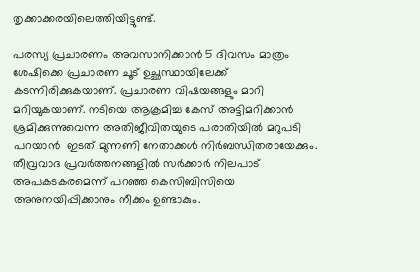തൃക്കാക്കരയിലെത്തിയിട്ടുണ്ട്.

പരസ്യ പ്രചാരണം അവസാനിക്കാൻ 5 ദിവസം മാത്രം ശേഷിക്കെ പ്രചാരണ ചൂട് ഉച്ഛസ്ഥായിലേക്ക് കടന്നിരിക്കുകയാണ്. പ്രചാരണ വിഷയങ്ങളും മാറി മറിയുകയാണ്. നടിയെ ആക്രമിച്ച കേസ് അട്ടിമറിക്കാൻ ശ്രമിക്കുന്നുവെന്ന അതിജീവിതയുടെ പരാതിയിൽ മറുപടി പറയാൻ  ഇടത് മുന്നണി നേതാക്കൾ നിർബന്ധിതരായേക്കും. തീവ്രവാദ പ്രവർത്തനങ്ങളിൽ സർക്കാർ നിലപാട് അപകടകരമെന്ന് പറഞ്ഞ കെസിബിസിയെ അനുനയിപ്പിക്കാനും നീക്കം ഉണ്ടാകും.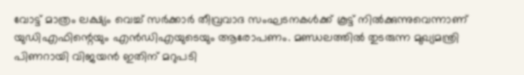വോട്ട് മാത്രം ലക്ഷ്യം വെച്ച് സർക്കാർ തീവ്രവാദ സംഘടനകൾക്ക് കൂട്ട് നിൽക്കുന്നുവെന്നാണ് യുഡിഎഫിന്റെയും എൻഡിഎയുടെയും ആരോപണം. മണ്ഡലത്തിൽ തുടരുന്ന മുഖ്യമന്ത്രി പിണറായി വിജയൻ ഇതിന് മറുപടി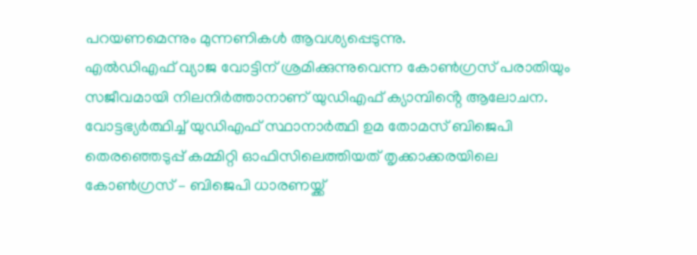പറയണമെന്നും മുന്നണികൾ ആവശ്യപ്പെടുന്നു.
എൽഡിഎഫ് വ്യാജ വോട്ടിന് ശ്രമിക്കുന്നുവെന്ന കോൺഗ്രസ് പരാതിയും സജീവമായി നിലനിർത്താനാണ് യുഡിഎഫ് ക്യാമ്പിൻ്റെ ആലോചന.
വോട്ടഭ്യർത്ഥിച്ച് യുഡിഎഫ് സ്ഥാനാർത്ഥി ഉമ തോമസ് ബിജെപി തെരഞ്ഞെടുപ്പ് കമ്മിറ്റി ഓഫിസിലെത്തിയത് തൃക്കാക്കരയിലെ കോൺഗ്രസ് – ബിജെപി ധാരണയ്ക്ക്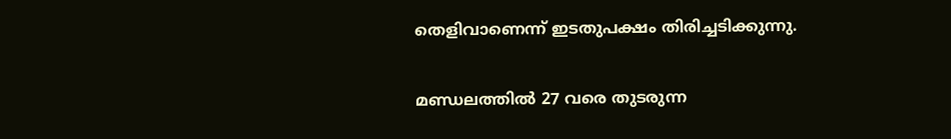തെളിവാണെന്ന് ഇടതുപക്ഷം തിരിച്ചടിക്കുന്നു.

മണ്ഡലത്തിൽ 27 വരെ തുടരുന്ന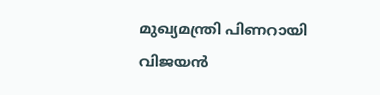മുഖ്യമന്ത്രി പിണറായി വിജയൻ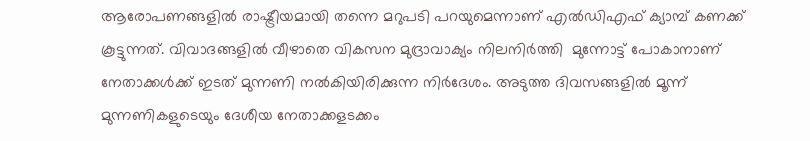ആരോപണങ്ങളിൽ രാഷ്ട്രീയമായി തന്നെ മറുപടി പറയുമെന്നാണ് എൽഡിഎഫ് ക്യാമ്പ് കണക്ക്‌ കൂട്ടുന്നത്. വിവാദങ്ങളിൽ വീഴാതെ വികസന മുദ്രാവാക്യം നിലനിർത്തി  മുന്നോട്ട് പോകാനാണ് നേതാക്കൾക്ക് ഇടത് മുന്നണി നൽകിയിരിക്കുന്ന നിർദേശം. അടുത്ത ദിവസങ്ങളിൽ മൂന്ന് മുന്നണികളുടെയും ദേശീയ നേതാക്കളടക്കം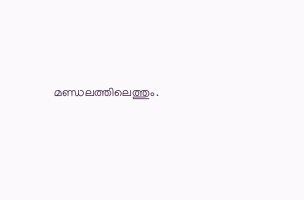മണ്ഡലത്തിലെത്തും.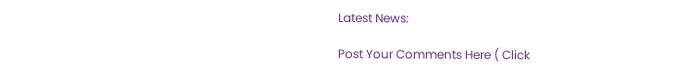Latest News:

Post Your Comments Here ( Click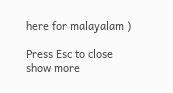here for malayalam )

Press Esc to close
show more